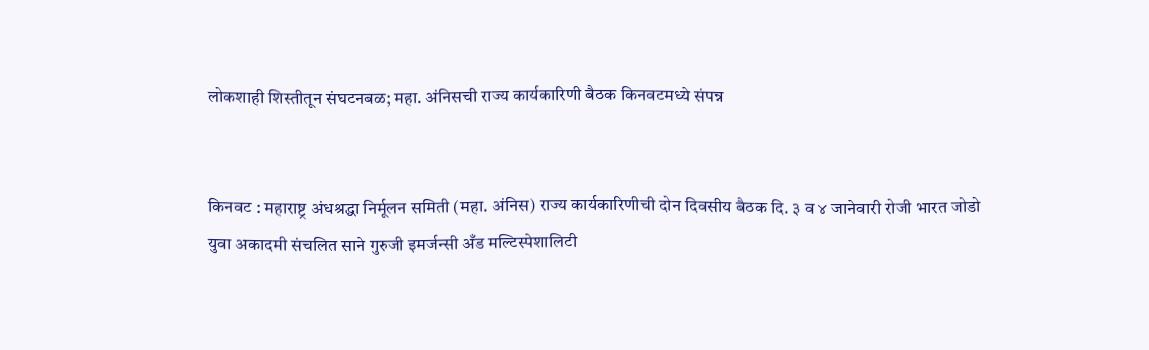लोकशाही शिस्तीतून संघटनबळ; महा. अंनिसची राज्य कार्यकारिणी बैठक किनवटमध्ये संपन्न


किनवट‌ : महाराष्ट्र अंधश्रद्धा निर्मूलन समिती (महा. अंनिस) राज्य कार्यकारिणीची दोन दिवसीय बैठक दि. ३ व ४ जानेवारी रोजी भारत जोडो युवा अकादमी संचलित साने गुरुजी इमर्जन्सी अँड मल्टिस्पेशालिटी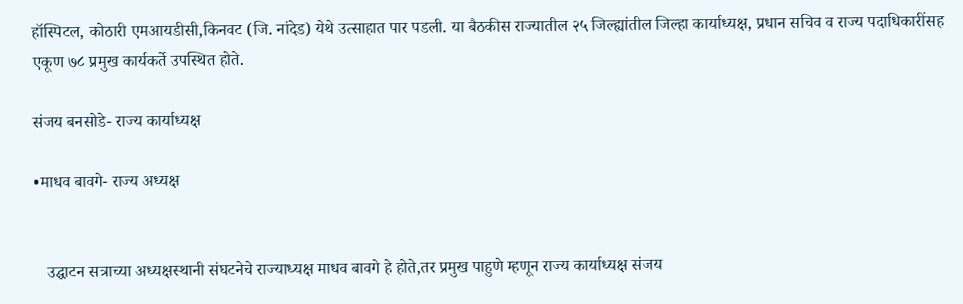हॉस्पिटल, कोठारी एमआयडीसी,किनवट (जि. नांदेड) येथे उत्साहात पार पडली. या बैठकीस राज्यातील २५ जिल्ह्यांतील जिल्हा कार्याध्यक्ष, प्रधान सचिव व राज्य पदाधिकारींसह एकूण ७८ प्रमुख कार्यकर्ते उपस्थित होते.

संजय बनसोडे- राज्य कार्याध्यक्ष

•माधव बावगे- राज्य अध्यक्ष


   उद्घाटन सत्राच्या अध्यक्षस्थानी संघटनेचे राज्याध्यक्ष माधव बावगे हे होते,तर प्रमुख पाहुणे म्हणून राज्य कार्याध्यक्ष संजय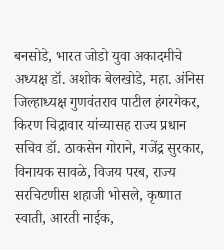बनसोडे, भारत जोडो युवा अकादमीचे अध्यक्ष डॉ. अशोक बेलखोडे, महा. अंनिस जिल्हाध्यक्ष गुणवंतराव पाटील हंगरगेकर, किरण चिद्रावार यांच्यासह राज्य प्रधान सचिव डॉ. ठाकसेन गोराने, गजेंद्र सुरकार, विनायक सावळे, विजय परब, राज्य सरचिटणीस शहाजी भोसले, कृष्णात स्वाती, आरती नाईक,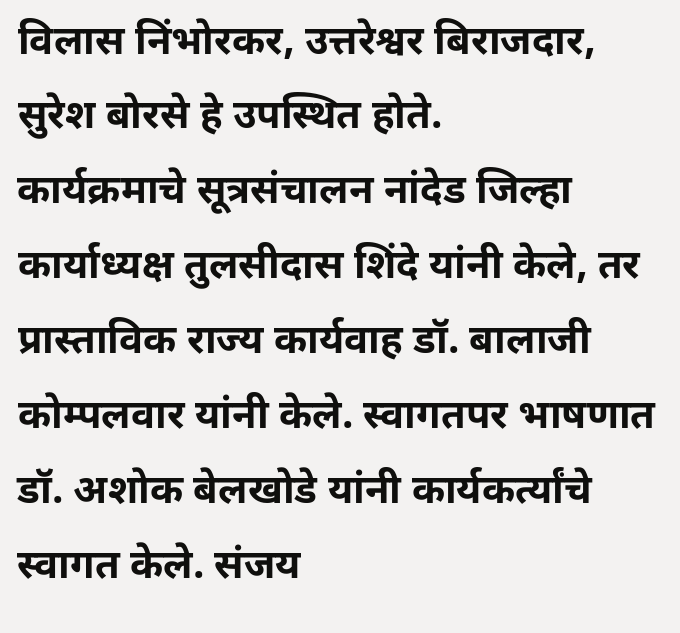विलास निंभोरकर, उत्तरेश्वर बिराजदार, सुरेश बोरसे हे उपस्थित होते.           कार्यक्रमाचे सूत्रसंचालन नांदेड जिल्हा कार्याध्यक्ष तुलसीदास शिंदे यांनी केले, तर प्रास्ताविक राज्य कार्यवाह डॉ. बालाजी कोम्पलवार यांनी केले. स्वागतपर भाषणात डॉ. अशोक बेलखोडे यांनी कार्यकर्त्यांचे स्वागत केले. संजय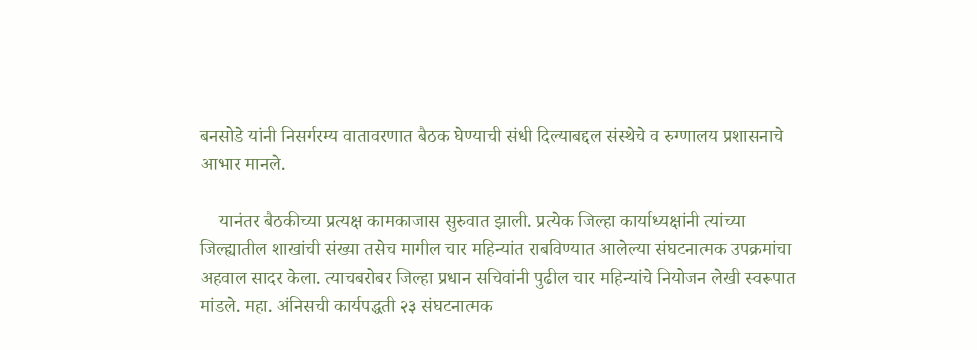बनसोडे यांनी निसर्गरम्य वातावरणात बैठक घेण्याची संधी दिल्याबद्दल संस्थेचे व रुग्णालय प्रशासनाचे आभार मानले.

    यानंतर बैठकीच्या प्रत्यक्ष कामकाजास सुरुवात झाली. प्रत्येक जिल्हा कार्याध्यक्षांनी त्यांच्या जिल्ह्यातील शाखांची संख्या तसेच मागील चार महिन्यांत राबविण्यात आलेल्या संघटनात्मक उपक्रमांचा अहवाल सादर केला. त्याचबरोबर जिल्हा प्रधान सचिवांनी पुढील चार महिन्यांचे नियोजन लेखी स्वरूपात मांडले. महा. अंनिसची कार्यपद्धती २३ संघटनात्मक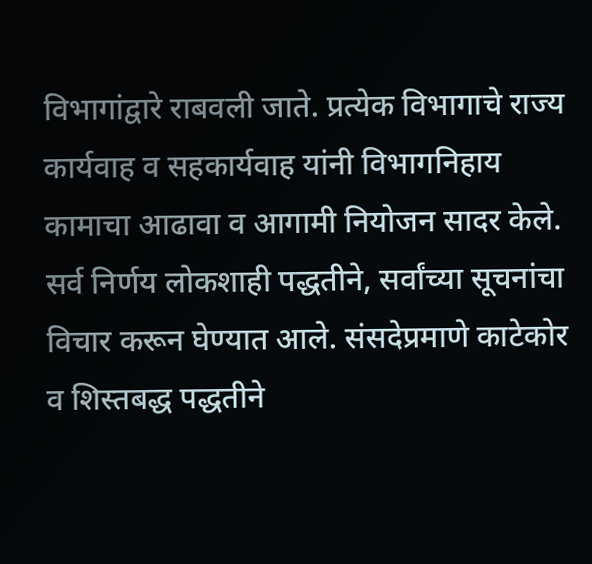विभागांद्वारे राबवली जाते. प्रत्येक विभागाचे राज्य कार्यवाह व सहकार्यवाह यांनी विभागनिहाय कामाचा आढावा व आगामी नियोजन सादर केले. सर्व निर्णय लोकशाही पद्धतीने, सर्वांच्या सूचनांचा विचार करून घेण्यात आले. संसदेप्रमाणे काटेकोर व शिस्तबद्ध पद्धतीने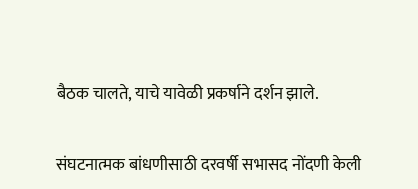बैठक चालते, याचे यावेळी प्रकर्षाने दर्शन झाले.

संघटनात्मक बांधणीसाठी दरवर्षी सभासद नोंदणी केली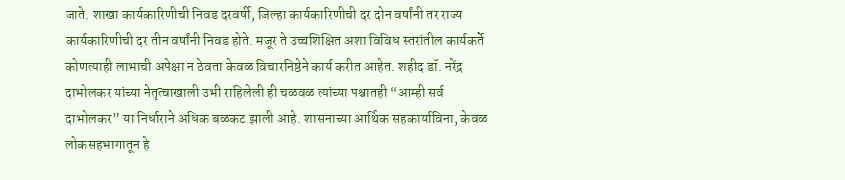जाते. शाखा कार्यकारिणीची निवड दरवर्षी, जिल्हा कार्यकारिणीची दर दोन वर्षांनी तर राज्य कार्यकारिणीची दर तीन वर्षांनी निवड होते. मजूर ते उच्चशिक्षित अशा विविध स्तरांतील कार्यकर्ते कोणत्याही लाभाची अपेक्षा न ठेवता केवळ विचारनिष्ठेने कार्य करीत आहेत. शहीद डॉ. नरेंद्र दाभोलकर यांच्या नेतृत्वाखाली उभी राहिलेली ही चळवळ त्यांच्या पश्चातही “आम्ही सर्व दाभोलकर” या निर्धाराने अधिक बळकट झाली आहे. शासनाच्या आर्थिक सहकार्याविना, केवळ लोकसहभागातून हे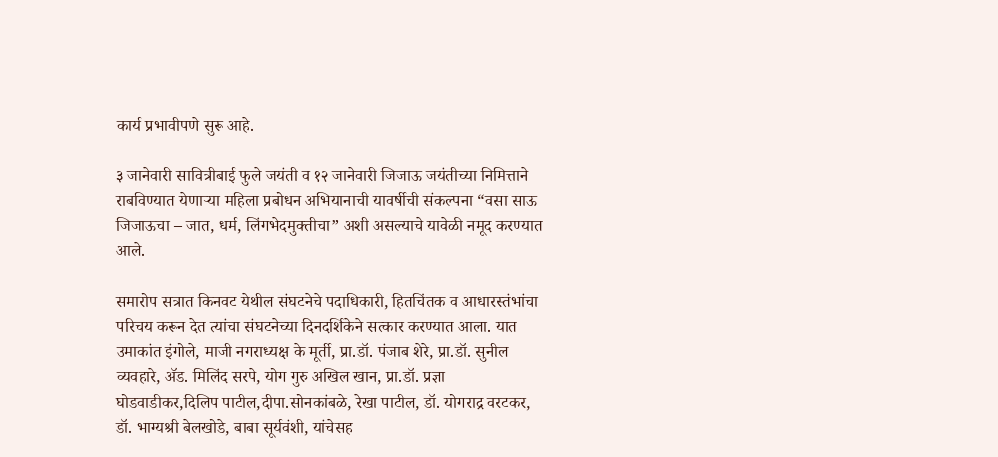कार्य प्रभावीपणे सुरू आहे.

३ जानेवारी सावित्रीबाई फुले जयंती व १२ जानेवारी जिजाऊ जयंतीच्या निमित्ताने राबविण्यात येणाऱ्या महिला प्रबोधन अभियानाची यावर्षीची संकल्पना “वसा साऊ जिजाऊचा – जात, धर्म, लिंगभेदमुक्तीचा” अशी असल्याचे यावेळी नमूद करण्यात आले.

समारोप सत्रात किनवट येथील संघटनेचे पदाधिकारी, हितचिंतक व आधारस्तंभांचा परिचय करून देत त्यांचा संघटनेच्या दिनदर्शिकेने सत्कार करण्यात आला. यात उमाकांत इंगोले, माजी नगराध्यक्ष के मूर्ती, प्रा.डॉ. पंजाब शेरे, प्रा.डॉ. सुनील व्यवहारे, ॲड. मिलिंद सरपे, योग गुरु अखिल खान, प्रा.डॉ. प्रज्ञा घोडवाडीकर,दिलिप पाटील,दीपा.सोनकांबळे, रेखा पाटील, डॉ. योगराद्र वरटकर, डॉ. भाग्यश्री बेलखोडे, बाबा सूर्यवंशी, यांचेसह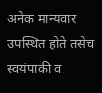अनेक मान्यवार उपस्थित होते तसेच स्वयंपाकी व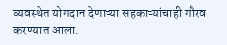व्यवस्थेत योगदान देणाऱ्या सहकाऱ्यांचाही गौरव करण्यात आला.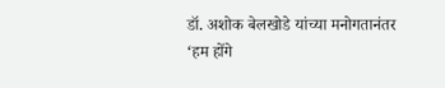डॉ. अशोक बेलखोडे यांच्या मनोगतानंतर ‘हम होंगे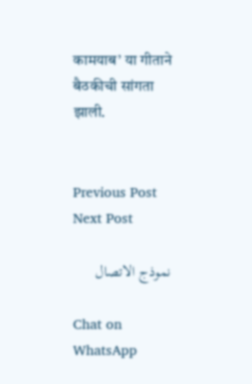कामयाब’ या गीताने बैठकीची सांगता झाली.


Previous Post Next Post

نموذج الاتصال

Chat on WhatsApp